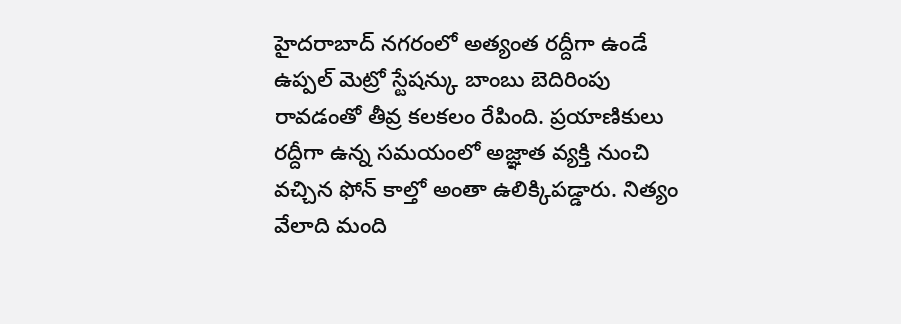హైదరాబాద్ నగరంలో అత్యంత రద్దీగా ఉండే ఉప్పల్ మెట్రో స్టేషన్కు బాంబు బెదిరింపు రావడంతో తీవ్ర కలకలం రేపింది. ప్రయాణికులు రద్దీగా ఉన్న సమయంలో అజ్ఞాత వ్యక్తి నుంచి వచ్చిన ఫోన్ కాల్తో అంతా ఉలిక్కిపడ్డారు. నిత్యం వేలాది మంది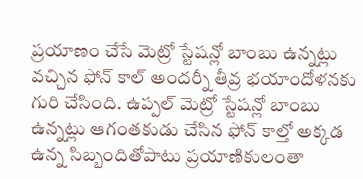ప్రయాణం చేసే మెట్రో స్టేషన్లో బాంబు ఉన్నట్లు వచ్చిన ఫోన్ కాల్ అందర్నీ తీవ్ర భయాందోళనకు గురి చేసింది. ఉప్పల్ మెట్రో స్టేషన్లో బాంబు ఉన్నట్లు ఆగంతకుడు చేసిన ఫోన్ కాల్తో అక్కడ ఉన్న సిబ్బందితోపాటు ప్రయాణికులంతా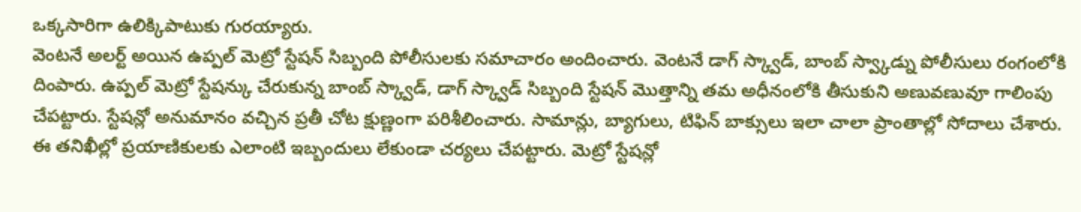ఒక్కసారిగా ఉలిక్కిపాటుకు గురయ్యారు.
వెంటనే అలర్ట్ అయిన ఉప్పల్ మెట్రో స్టేషన్ సిబ్బంది పోలీసులకు సమాచారం అందించారు. వెంటనే డాగ్ స్క్వాడ్, బాంబ్ స్వ్కాడ్ను పోలీసులు రంగంలోకి దింపారు. ఉప్పల్ మెట్రో స్టేషన్కు చేరుకున్న బాంబ్ స్క్వాడ్, డాగ్ స్క్వాడ్ సిబ్బంది స్టేషన్ మొత్తాన్ని తమ అధీనంలోకి తీసుకుని అణువణువూ గాలింపు చేపట్టారు. స్టేషన్లో అనుమానం వచ్చిన ప్రతీ చోట క్షుణ్ణంగా పరిశీలించారు. సామాన్లు, బ్యాగులు, టిఫిన్ బాక్సులు ఇలా చాలా ప్రాంతాల్లో సోదాలు చేశారు.
ఈ తనిఖీల్లో ప్రయాణికులకు ఎలాంటి ఇబ్బందులు లేకుండా చర్యలు చేపట్టారు. మెట్రో స్టేషన్లో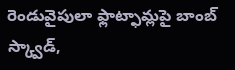రెండువైపులా ఫ్లాట్ఫామ్లపై బాంబ్ స్క్వాడ్,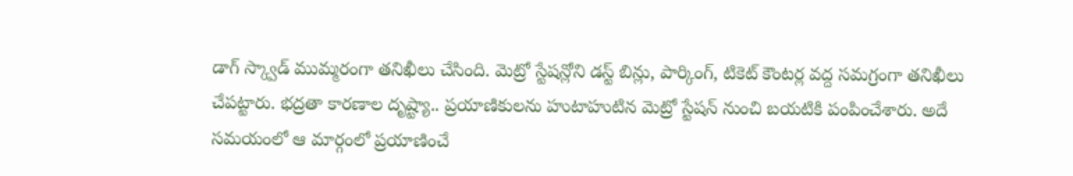డాగ్ స్క్వాడ్ ముమ్మరంగా తనిఖీలు చేసింది. మెట్రో స్టేషన్లోని డస్ట్ బిన్లు, పార్కింగ్, టికెట్ కౌంటర్ల వద్ద సమగ్రంగా తనిఖీలు చేపట్టారు. భద్రతా కారణాల దృష్ట్యా.. ప్రయాణికులను హుటాహుటిన మెట్రో స్టేషన్ నుంచి బయటికి పంపించేశారు. అదే సమయంలో ఆ మార్గంలో ప్రయాణించే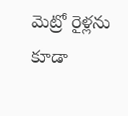మెట్రో రైళ్లను కూడా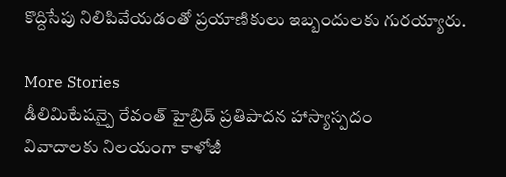కొద్దిసేపు నిలిపివేయడంతో ప్రయాణికులు ఇబ్బందులకు గురయ్యారు.

More Stories
డీలిమిటేషన్పై రేవంత్ హైబ్రిడ్ ప్రతిపాదన హాస్యాస్పదం
వివాదాలకు నిలయంగా కాళోజీ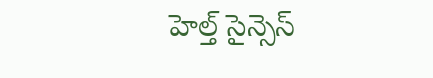హెల్త్ సైన్సెస్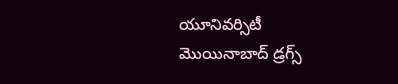యూనివర్సిటీ
మొయినాబాద్ డ్రగ్స్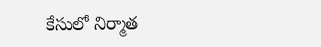కేసులో నిర్మాత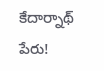కేదార్నాథ్ పేరు!